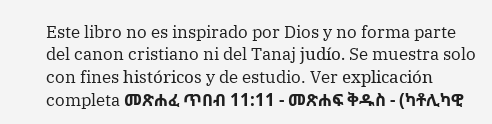Este libro no es inspirado por Dios y no forma parte del canon cristiano ni del Tanaj judío. Se muestra solo con fines históricos y de estudio. Ver explicación completa መጽሐፈ ጥበብ 11:11 - መጽሐፍ ቅዱስ - (ካቶሊካዊ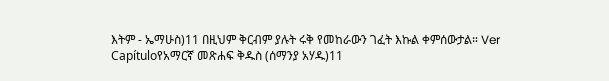እትም - ኤማሁስ)11 በዚህም ቅርብም ያሉት ሩቅ የመከራውን ገፈት እኩል ቀምሰውታል። Ver Capítuloየአማርኛ መጽሐፍ ቅዱስ (ሰማንያ አሃዱ)11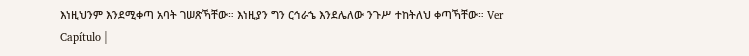እነዚህንም እንደሚቀጣ አባት ገሠጽኻቸው። እነዚያን ግን ርኅራኄ እንደሌለው ንጉሥ ተከትለህ ቀጣኻቸው። Ver Capítulo |